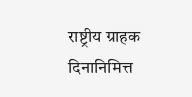राष्ट्रीय ग्राहक दिनानिमित्त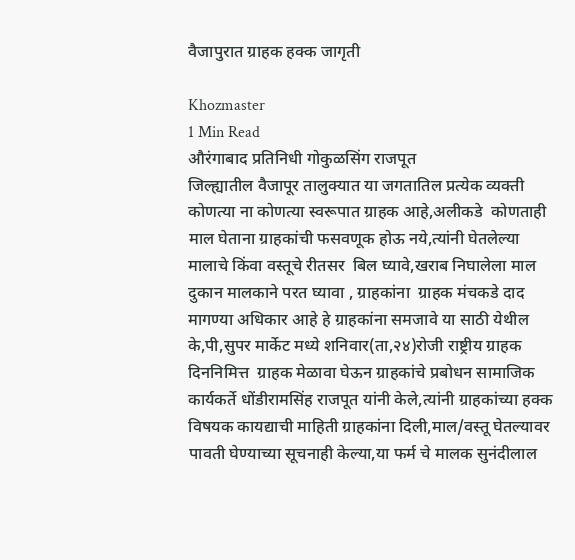वैजापुरात ग्राहक हक्क जागृती

Khozmaster
1 Min Read
औरंगाबाद प्रतिनिधी गोकुळसिंग राजपूत
जिल्ह्यातील वैजापूर तालुक्यात या जगतातिल प्रत्येक व्यक्ती कोणत्या ना कोणत्या स्वरूपात ग्राहक आहे,अलीकडे  कोणताही माल घेताना ग्राहकांची फसवणूक होऊ नये,त्यांनी घेतलेल्या मालाचे किंवा वस्तूचे रीतसर  बिल घ्यावे,खराब निघालेला माल दुकान मालकाने परत घ्यावा , ग्राहकांना  ग्राहक मंचकडे दाद मागण्या अधिकार आहे हे ग्राहकांना समजावे या साठी येथील के,पी,सुपर मार्केट मध्ये शनिवार(ता,२४)रोजी राष्ट्रीय ग्राहक दिननिमित्त  ग्राहक मेळावा घेऊन ग्राहकांचे प्रबोधन सामाजिक कार्यकर्ते धोंडीरामसिंह राजपूत यांनी केले,त्यांनी ग्राहकांच्या हक्क विषयक कायद्याची माहिती ग्राहकांना दिली,माल/वस्तू घेतल्यावर पावती घेण्याच्या सूचनाही केल्या,या फर्म चे मालक सुनंदीलाल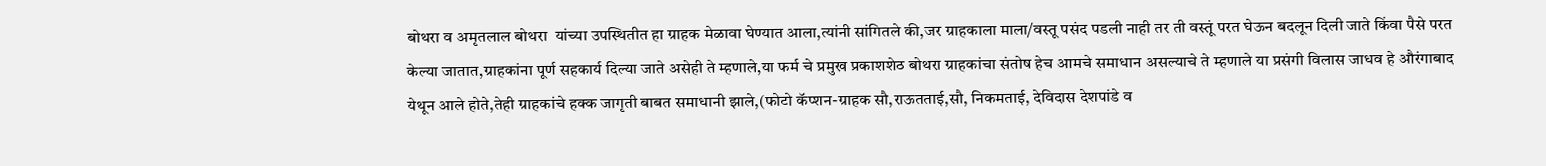बोथरा व अमृतलाल बोथरा  यांच्या उपस्थितीत हा ग्राहक मेळावा घेण्यात आला,त्यांनी सांगितले की,जर ग्राहकाला माला/वस्तू पसंद पडली नाही तर ती वस्तूं परत घेऊन बदलून दिली जाते किंवा पैसे परत केल्या जातात,ग्राहकांना पूर्ण सहकार्य दिल्या जाते असेही ते म्हणाले,या फर्म चे प्रमुख प्रकाशशेठ बोथरा ग्राहकांचा संतोष हेच आमचे समाधान असल्याचे ते म्हणाले या प्रसंगी विलास जाधव हे औरंगाबाद येथून आले होते,तेही ग्राहकांचे हक्क जागृती बाबत समाधानी झाले,(फोटो कॅप्शन-ग्राहक सौ,राऊतताई,सौ, निकमताई, देविदास देशपांडे व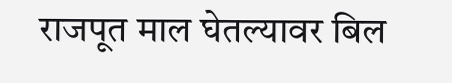राजपूत माल घेतल्यावर बिल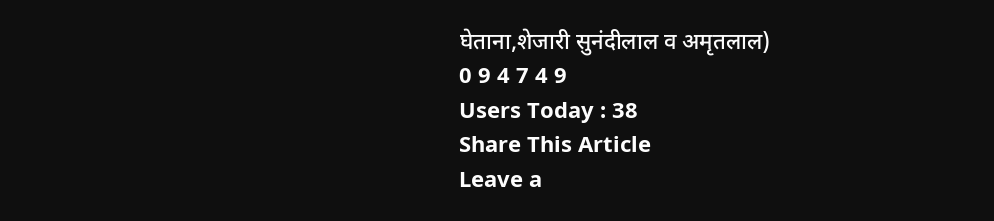घेताना,शेजारी सुनंदीलाल व अमृतलाल)
0 9 4 7 4 9
Users Today : 38
Share This Article
Leave a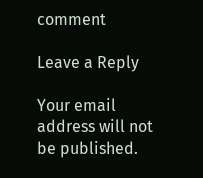comment

Leave a Reply

Your email address will not be published.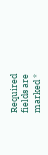Required fields are marked *